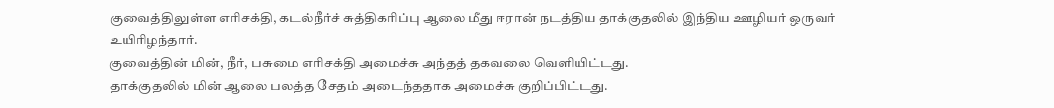குவைத்திலுள்ள எரிசக்தி, கடல்நீர்ச் சுத்திகரிப்பு ஆலை மீது ஈரான் நடத்திய தாக்குதலில் இந்திய ஊழியர் ஒருவர் உயிரிழந்தார்.
குவைத்தின் மின், நீர், பசுமை எரிசக்தி அமைச்சு அந்தத் தகவலை வெளியிட்டது.
தாக்குதலில் மின் ஆலை பலத்த சேதம் அடைந்ததாக அமைச்சு குறிப்பிட்டது.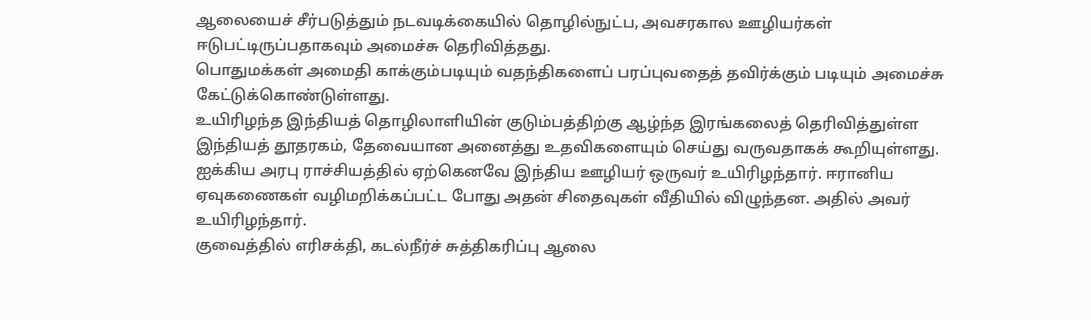ஆலையைச் சீர்படுத்தும் நடவடிக்கையில் தொழில்நுட்ப, அவசரகால ஊழியர்கள் ஈடுபட்டிருப்பதாகவும் அமைச்சு தெரிவித்தது.
பொதுமக்கள் அமைதி காக்கும்படியும் வதந்திகளைப் பரப்புவதைத் தவிர்க்கும் படியும் அமைச்சு கேட்டுக்கொண்டுள்ளது.
உயிரிழந்த இந்தியத் தொழிலாளியின் குடும்பத்திற்கு ஆழ்ந்த இரங்கலைத் தெரிவித்துள்ள இந்தியத் தூதரகம், தேவையான அனைத்து உதவிகளையும் செய்து வருவதாகக் கூறியுள்ளது.
ஐக்கிய அரபு ராச்சியத்தில் ஏற்கெனவே இந்திய ஊழியர் ஒருவர் உயிரிழந்தார். ஈரானிய ஏவுகணைகள் வழிமறிக்கப்பட்ட போது அதன் சிதைவுகள் வீதியில் விழுந்தன. அதில் அவர் உயிரிழந்தார்.
குவைத்தில் எரிசக்தி, கடல்நீர்ச் சுத்திகரிப்பு ஆலை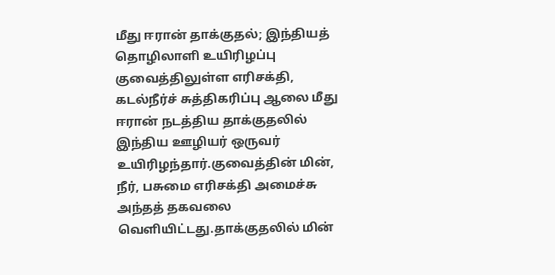மீது ஈரான் தாக்குதல்; இந்தியத் தொழிலாளி உயிரிழப்பு குவைத்திலுள்ள எரிசக்தி, கடல்நீர்ச் சுத்திகரிப்பு ஆலை மீது ஈரான் நடத்திய தாக்குதலில் இந்திய ஊழியர் ஒருவர் உயிரிழந்தார்.குவைத்தின் மின், நீர், பசுமை எரிசக்தி அமைச்சு அந்தத் தகவலை வெளியிட்டது.தாக்குதலில் மின்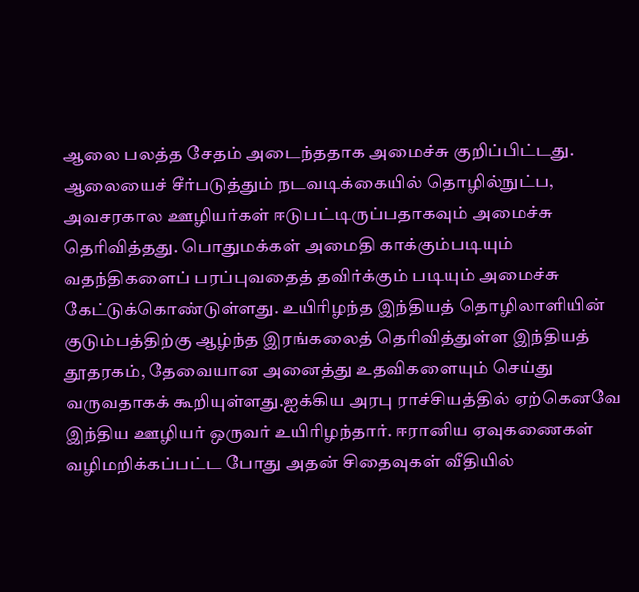ஆலை பலத்த சேதம் அடைந்ததாக அமைச்சு குறிப்பிட்டது. ஆலையைச் சீர்படுத்தும் நடவடிக்கையில் தொழில்நுட்ப, அவசரகால ஊழியர்கள் ஈடுபட்டிருப்பதாகவும் அமைச்சு தெரிவித்தது. பொதுமக்கள் அமைதி காக்கும்படியும் வதந்திகளைப் பரப்புவதைத் தவிர்க்கும் படியும் அமைச்சு கேட்டுக்கொண்டுள்ளது. உயிரிழந்த இந்தியத் தொழிலாளியின் குடும்பத்திற்கு ஆழ்ந்த இரங்கலைத் தெரிவித்துள்ள இந்தியத் தூதரகம், தேவையான அனைத்து உதவிகளையும் செய்து வருவதாகக் கூறியுள்ளது.ஐக்கிய அரபு ராச்சியத்தில் ஏற்கெனவே இந்திய ஊழியர் ஒருவர் உயிரிழந்தார். ஈரானிய ஏவுகணைகள் வழிமறிக்கப்பட்ட போது அதன் சிதைவுகள் வீதியில்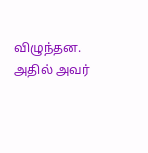விழுந்தன. அதில் அவர்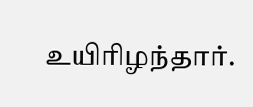உயிரிழந்தார்.